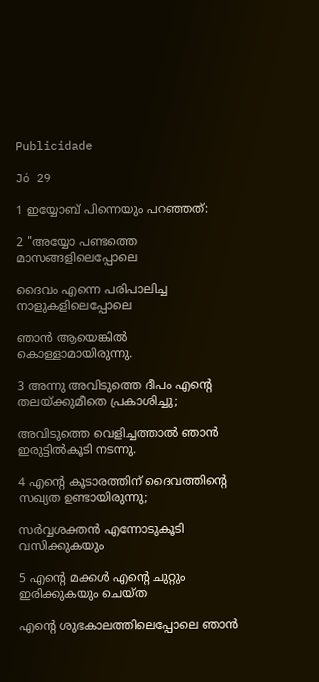Publicidade

Jó 29

1 ഇയ്യോബ് പിന്നെയും പറഞ്ഞത്:

2 "അയ്യോ പണ്ടത്തെ മാസങ്ങളിലെപ്പോലെ

ദൈവം എന്നെ പരിപാലിച്ച നാളുകളിലെപ്പോലെ

ഞാൻ ആയെങ്കിൽ കൊള്ളാമായിരുന്നു.

3 അന്നു അവിടുത്തെ ദീപം എന്‍റെ തലയ്ക്കുമീതെ പ്രകാശിച്ചു;

അവിടുത്തെ വെളിച്ചത്താൽ ഞാൻ ഇരുട്ടിൽകൂടി നടന്നു.

4 എന്‍റെ കൂടാരത്തിന് ദൈവത്തിന്‍റെ സഖ്യത ഉണ്ടായിരുന്നു;

സർവ്വശക്തൻ എന്നോടുകൂടി വസിക്കുകയും

5 എന്‍റെ മക്കൾ എന്‍റെ ചുറ്റും ഇരിക്കുകയും ചെയ്ത

എന്‍റെ ശുഭകാലത്തിലെപ്പോലെ ഞാൻ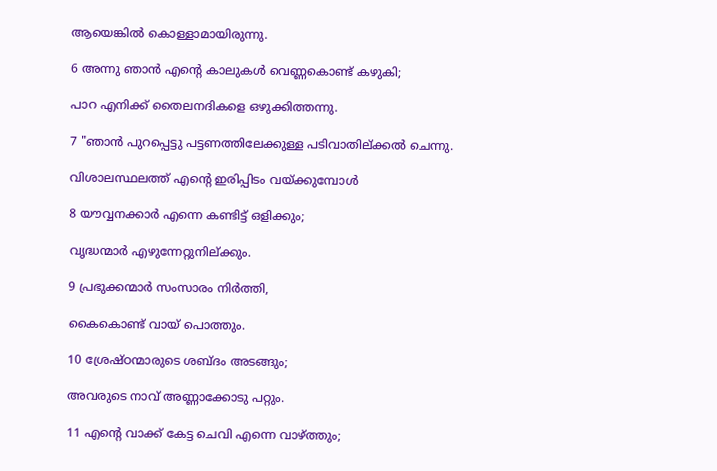ആയെങ്കിൽ കൊള്ളാമായിരുന്നു.

6 അന്നു ഞാൻ എന്‍റെ കാലുകൾ വെണ്ണകൊണ്ട് കഴുകി;

പാറ എനിക്ക് തൈലനദികളെ ഒഴുക്കിത്തന്നു.

7 "ഞാൻ പുറപ്പെട്ടു പട്ടണത്തിലേക്കുള്ള പടിവാതില്ക്കൽ ചെന്നു.

വിശാലസ്ഥലത്ത് എന്‍റെ ഇരിപ്പിടം വയ്ക്കുമ്പോൾ

8 യൗവ്വനക്കാർ എന്നെ കണ്ടിട്ട് ഒളിക്കും;

വൃദ്ധന്മാർ എഴുന്നേറ്റുനില്ക്കും.

9 പ്രഭുക്കന്മാർ സംസാരം നിർത്തി,

കൈകൊണ്ട് വായ് പൊത്തും.

10 ശ്രേഷ്ഠന്മാരുടെ ശബ്ദം അടങ്ങും;

അവരുടെ നാവ് അണ്ണാക്കോടു പറ്റും.

11 എന്‍റെ വാക്ക് കേട്ട ചെവി എന്നെ വാഴ്ത്തും;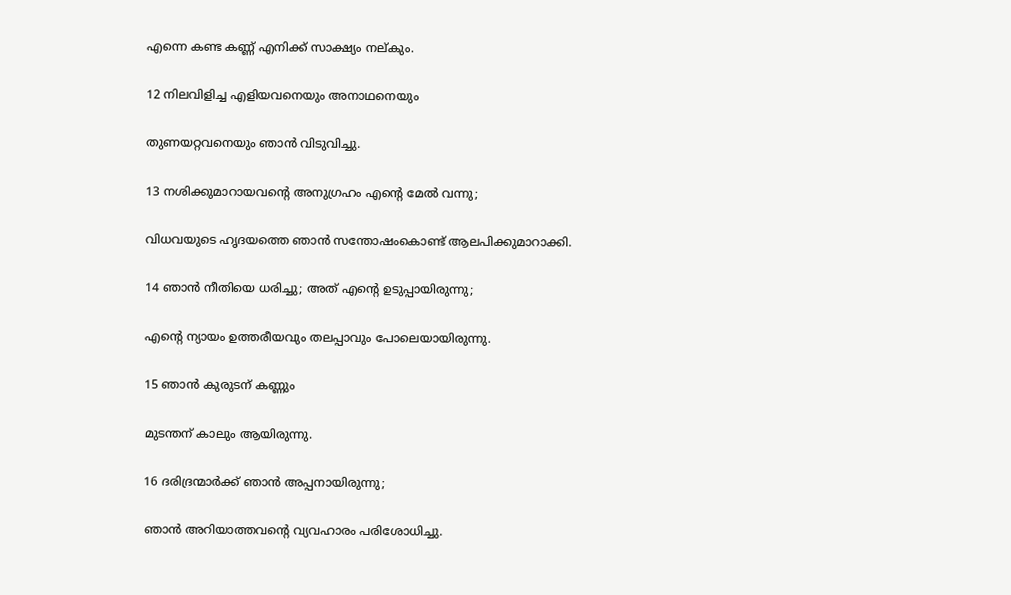എന്നെ കണ്ട കണ്ണ് എനിക്ക് സാക്ഷ്യം നല്കും.

12 നിലവിളിച്ച എളിയവനെയും അനാഥനെയും

തുണയറ്റവനെയും ഞാൻ വിടുവിച്ചു.

13 നശിക്കുമാറായവന്‍റെ അനുഗ്രഹം എന്‍റെ മേൽ വന്നു;

വിധവയുടെ ഹൃദയത്തെ ഞാൻ സന്തോഷംകൊണ്ട് ആലപിക്കുമാറാക്കി.

14 ഞാൻ നീതിയെ ധരിച്ചു; അത് എന്‍റെ ഉടുപ്പായിരുന്നു;

എന്‍റെ ന്യായം ഉത്തരീയവും തലപ്പാവും പോലെയായിരുന്നു.

15 ഞാൻ കുരുടന് കണ്ണും

മുടന്തന് കാലും ആയിരുന്നു.

16 ദരിദ്രന്മാർക്ക് ഞാൻ അപ്പനായിരുന്നു;

ഞാൻ അറിയാത്തവന്‍റെ വ്യവഹാരം പരിശോധിച്ചു.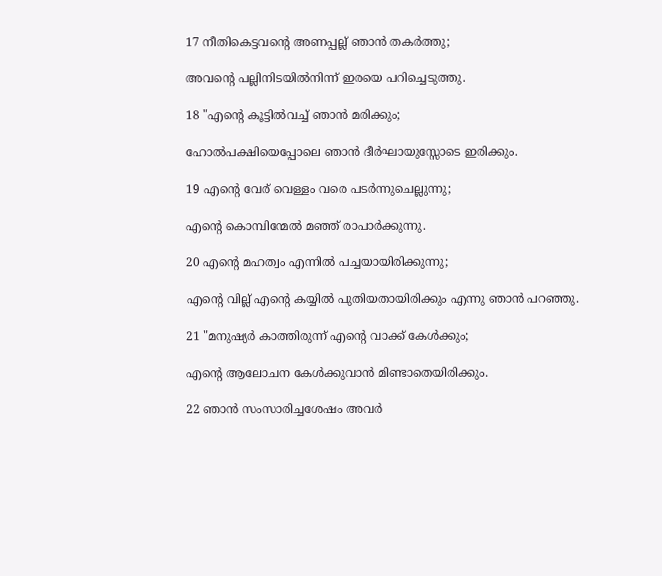17 നീതികെട്ടവന്‍റെ അണപ്പല്ല് ഞാൻ തകർത്തു;

അവന്‍റെ പല്ലിനിടയിൽനിന്ന് ഇരയെ പറിച്ചെടുത്തു.

18 "എന്‍റെ കൂട്ടിൽവച്ച് ഞാൻ മരിക്കും;

ഹോൽപക്ഷിയെപ്പോലെ ഞാൻ ദീർഘായുസ്സോടെ ഇരിക്കും.

19 എന്‍റെ വേര് വെള്ളം വരെ പടർന്നുചെല്ലുന്നു;

എന്‍റെ കൊമ്പിന്മേൽ മഞ്ഞ് രാപാർക്കുന്നു.

20 എന്‍റെ മഹത്വം എന്നിൽ പച്ചയായിരിക്കുന്നു;

എന്‍റെ വില്ല് എന്‍റെ കയ്യിൽ പുതിയതായിരിക്കും എന്നു ഞാൻ പറഞ്ഞു.

21 "മനുഷ്യർ കാത്തിരുന്ന് എന്‍റെ വാക്ക് കേൾക്കും;

എന്‍റെ ആലോചന കേൾക്കുവാൻ മിണ്ടാതെയിരിക്കും.

22 ഞാൻ സംസാരിച്ചശേഷം അവർ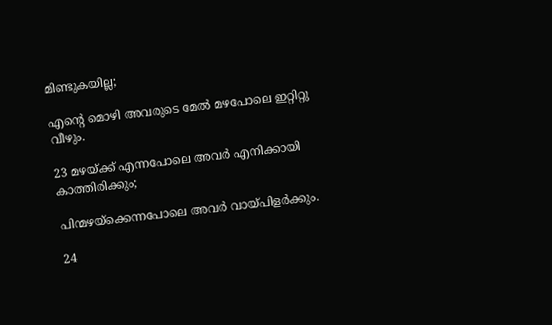മിണ്ടുകയില്ല;

എന്‍റെ മൊഴി അവരുടെ മേൽ മഴപോലെ ഇറ്റിറ്റു വീഴും.

23 മഴയ്ക്ക് എന്നപോലെ അവർ എനിക്കായി കാത്തിരിക്കും;

പിന്മഴയ്ക്കെന്നപോലെ അവർ വായ്പിളർക്കും.

24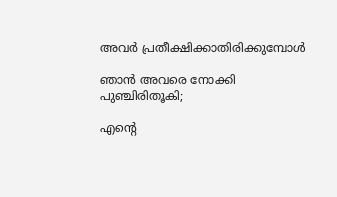അവർ പ്രതീക്ഷിക്കാതിരിക്കുമ്പോൾ

ഞാൻ അവരെ നോക്കി പുഞ്ചിരിതൂകി;

എന്‍റെ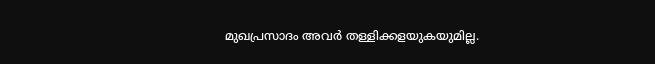മുഖപ്രസാദം അവർ തള്ളിക്കളയുകയുമില്ല.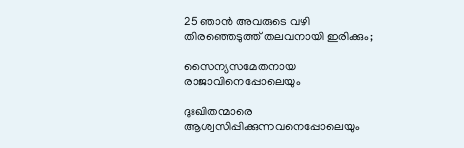25 ഞാൻ അവരുടെ വഴി തിരഞ്ഞെടുത്ത് തലവനായി ഇരിക്കും;

സൈന്യസമേതനായ രാജാവിനെപ്പോലെയും

ദുഃഖിതന്മാരെ ആശ്വസിപ്പിക്കുന്നവനെപ്പോലെയും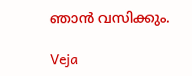ഞാൻ വസിക്കും.

Veja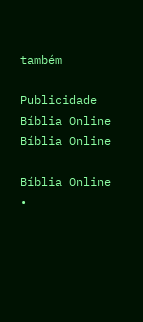também

Publicidade
Bíblia Online Bíblia Online

Bíblia Online •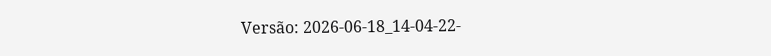Versão: 2026-06-18_14-04-22-